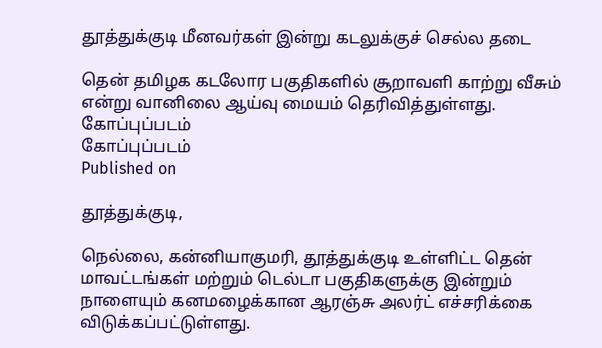தூத்துக்குடி மீனவர்கள் இன்று கடலுக்குச் செல்ல தடை

தென் தமிழக கடலோர பகுதிகளில் சூறாவளி காற்று வீசும் என்று வானிலை ஆய்வு மையம் தெரிவித்துள்ளது.
கோப்புப்படம்
கோப்புப்படம்
Published on

தூத்துக்குடி,

நெல்லை, கன்னியாகுமரி, தூத்துக்குடி உள்ளிட்ட தென் மாவட்டங்கள் மற்றும் டெல்டா பகுதிகளுக்கு இன்றும் நாளையும் கனமழைக்கான ஆரஞ்சு அலர்ட் எச்சரிக்கை விடுக்கப்பட்டுள்ளது.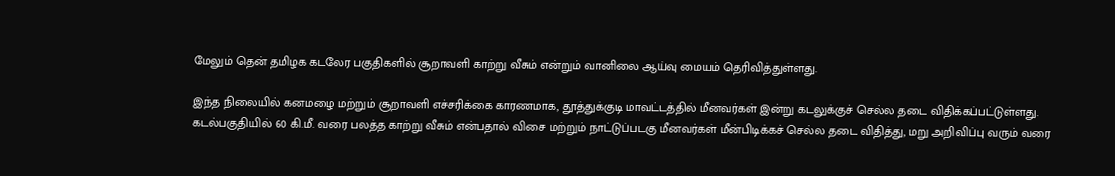மேலும் தென் தமிழக கடலேர பகுதிகளில் சூறாவளி காற்று வீசும் என்றும் வானிலை ஆய்வு மையம் தெரிவித்துள்ளது.

இந்த நிலையில் கனமழை மற்றும் சூறாவளி எச்சரிக்கை காரணமாக, தூத்துக்குடி மாவட்டத்தில் மீனவர்கள் இன்று கடலுக்குச் செல்ல தடை விதிக்கப்பட்டுள்ளது. கடல்பகுதியில் 60 கி.மீ. வரை பலத்த காற்று வீசும் என்பதால் விசை மற்றும் நாட்டுப்படகு மீனவர்கள் மீன்பிடிக்கச் செல்ல தடை விதித்து, மறு அறிவிப்பு வரும் வரை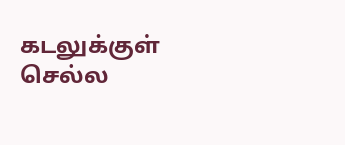கடலுக்குள் செல்ல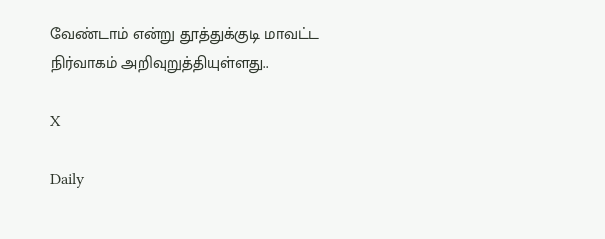வேண்டாம் என்று தூத்துக்குடி மாவட்ட நிர்வாகம் அறிவுறுத்தியுள்ளது..

X

Daily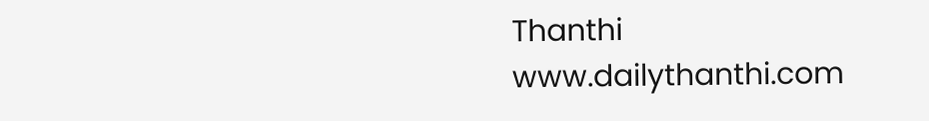Thanthi
www.dailythanthi.com